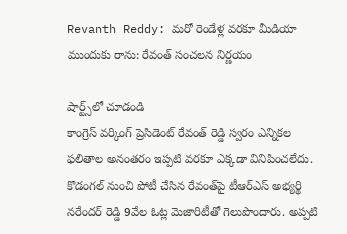Revanth Reddy: మరో రెండేళ్ల వరకూ మీడియా ముందుకు రాను: రేవంత్ సంచలన నిర్ణయం

షార్ట్స్‌లో చూడండి
కాంగ్రెస్ వర్కింగ్ ప్రెసిడెంట్ రేవంత్ రెడ్డి స్వరం ఎన్నికల ఫలితాల అనంతరం ఇప్పటి వరకూ ఎక్కడా వినిపించలేదు. కొడంగల్ నుంచి పోటీ చేసిన రేవంత్‌పై టీఆర్ఎస్ అభ్యర్థి నరేందర్ రెడ్డి 9వేల ఓట్ల మెజారిటీతో గెలుపొందారు. అప్పటి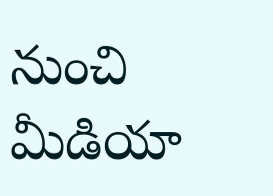నుంచి మీడియా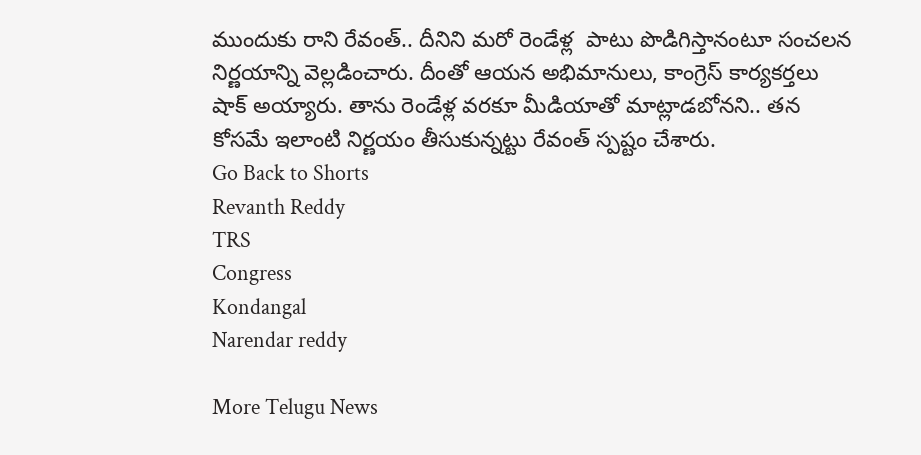ముందుకు రాని రేవంత్.. దీనిని మరో రెండేళ్ల  పాటు పొడిగిస్తానంటూ సంచలన నిర్ణయాన్ని వెల్లడించారు. దీంతో ఆయన అభిమానులు, కాంగ్రెస్ కార్యకర్తలు షాక్ అయ్యారు. తాను రెండేళ్ల వరకూ మీడియాతో మాట్లాడబోనని.. తన కోసమే ఇలాంటి నిర్ణయం తీసుకున్నట్టు రేవంత్ స్పష్టం చేశారు.
Go Back to Shorts
Revanth Reddy
TRS
Congress
Kondangal
Narendar reddy

More Telugu News